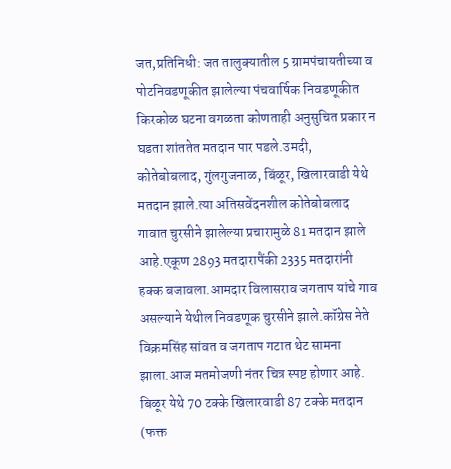जत,प्रतिनिधी: जत तालुक्यातील 5 ग्रामपंचायतीच्या व पोटनिवडणूकीत झालेल्या पंचवार्षिक निवडणूकीत किरकोळ घटना वगळता कोणताही अनुसुचित प्रकार न घडता शांततेत मतदान पार पडले.उमदी, कोतेबोबलाद, गुंलगुजनाळ, बिंळूर, खिलारवाडी येथे मतदान झाले.त्या अतिसवेंदनशील कोतेबोबलाद गावात चुरसीने झालेल्या प्रचारामुळे 81 मतदान झाले आहे.एकूण 2893 मतदारापैंकी 2335 मतदारांनी हक्क बजावला.आमदार विलासराव जगताप यांचे गाव असल्याने येथील निवडणूक चुरसीने झाले.कॉग्रेस नेते विक्रमसिंह सांवत व जगताप गटात थेट सामना झाला.आज मतमोजणी नंतर चित्र स्पष्ट होणार आहे.
बिळूर येथे 70 टक्के खिलारवाडी 87 टक्के मतदान (फक्त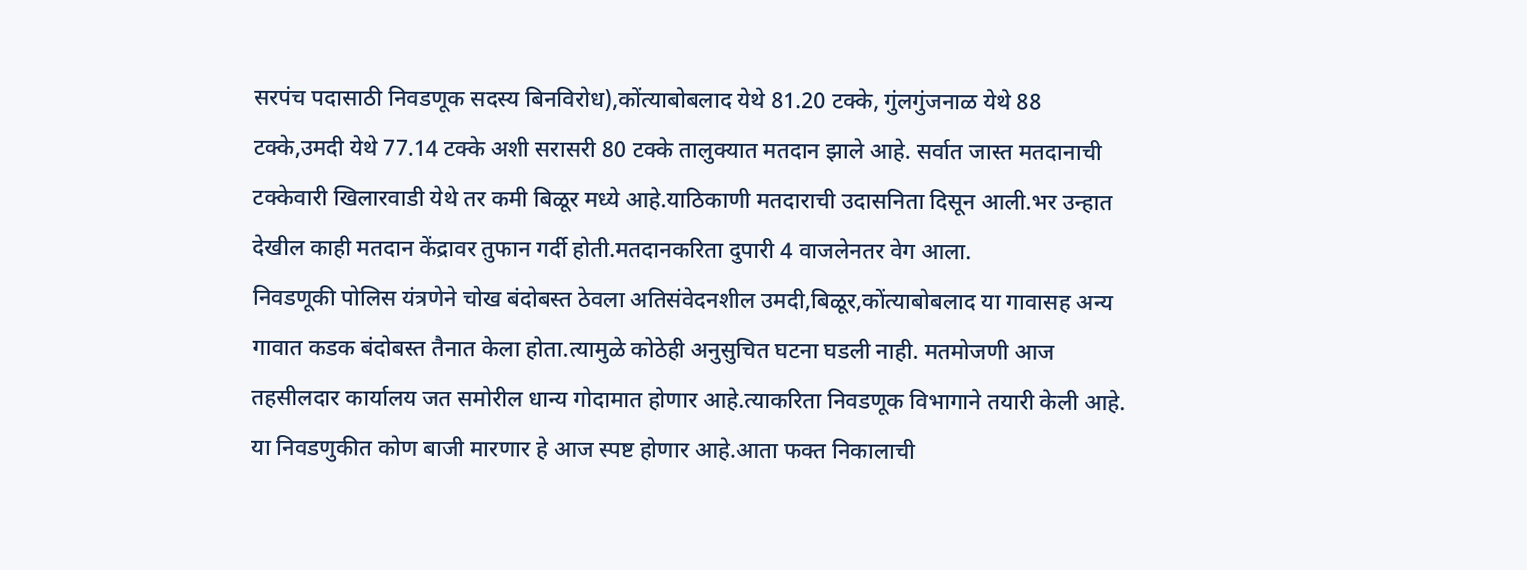सरपंच पदासाठी निवडणूक सदस्य बिनविरोध),कोंत्याबोबलाद येथे 81.20 टक्के, गुंलगुंजनाळ येथे 88 टक्के,उमदी येथे 77.14 टक्के अशी सरासरी 80 टक्के तालुक्यात मतदान झाले आहे. सर्वात जास्त मतदानाची टक्केवारी खिलारवाडी येथे तर कमी बिळूर मध्ये आहे.याठिकाणी मतदाराची उदासनिता दिसून आली.भर उन्हात देखील काही मतदान केंद्रावर तुफान गर्दी होती.मतदानकरिता दुपारी 4 वाजलेनतर वेग आला.
निवडणूकी पोलिस यंत्रणेने चोख बंदोबस्त ठेवला अतिसंवेदनशील उमदी,बिळूर,कोंत्याबोबलाद या गावासह अन्य गावात कडक बंदोबस्त तैनात केला होता.त्यामुळे कोठेही अनुसुचित घटना घडली नाही. मतमोजणी आज तहसीलदार कार्यालय जत समोरील धान्य गोदामात होणार आहे.त्याकरिता निवडणूक विभागाने तयारी केली आहे.
या निवडणुकीत कोण बाजी मारणार हे आज स्पष्ट होणार आहे.आता फक्त निकालाची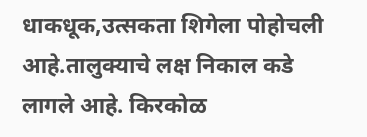धाकधूक,उत्सकता शिगेला पोहोचली आहे.तालुक्याचे लक्ष निकाल कडे लागले आहे. किरकोळ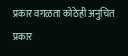प्रकार वगळता कोठेही अनुचित प्रकार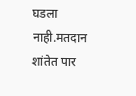घडला नाही.मतदान शांतेत पार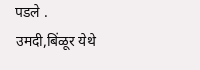पडले .
उमदी,बिंळूर येथे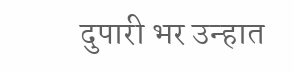दुपारी भर उन्हात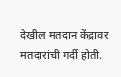देखील मतदान केंद्रावर मतदारांची गर्दी होती.